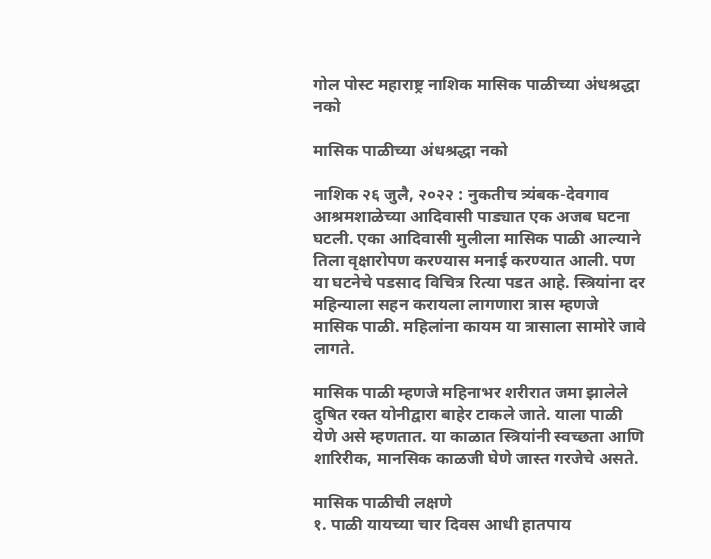गोल पोस्ट महाराष्ट्र नाशिक मासिक पाळीच्या अंधश्रद्धा नको

मासिक पाळीच्या अंधश्रद्धा नको

नाशिक २६ जुलै, २०२२ : नुकतीच त्र्यंबक-देवगाव आश्रमशाळेच्या आदिवासी पाड्यात एक अजब घटना घटली. एका आदिवासी मुलीला मासिक पाळी आल्याने तिला वृक्षारोपण करण्यास मनाई करण्यात आली. पण या घटनेचे पडसाद विचित्र रित्या पडत आहे. स्त्रियांना दर महिन्याला सहन करायला लागणारा त्रास म्हणजे मासिक पाळी. महिलांना कायम या त्रासाला सामोरे जावे लागते.

मासिक पाळी म्हणजे महिनाभर शरीरात जमा झालेले दुषित रक्त योनीद्वारा बाहेर टाकले जाते. याला पाळी येणे असे म्हणतात. या काळात स्त्रियांनी स्वच्छता आणि शारिरीक, मानसिक काळजी घेणे जास्त गरजेचे असते.

मासिक पाळीची लक्षणे
१. पाळी यायच्या चार दिवस आधी हातपाय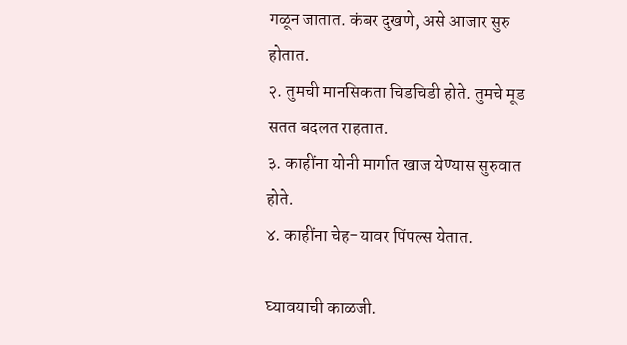गळून जातात. कंबर दुखणे, असे आजार सुरु होतात.
२. तुमची मानसिकता चिडचिडी होते. तुमचे मूड सतत बदलत राहतात.
३. काहींना योनी मार्गात खाज येण्यास सुरुवात होते.
४. काहींना चेह-यावर पिंपल्स येतात.

घ्यावयाची काळजी.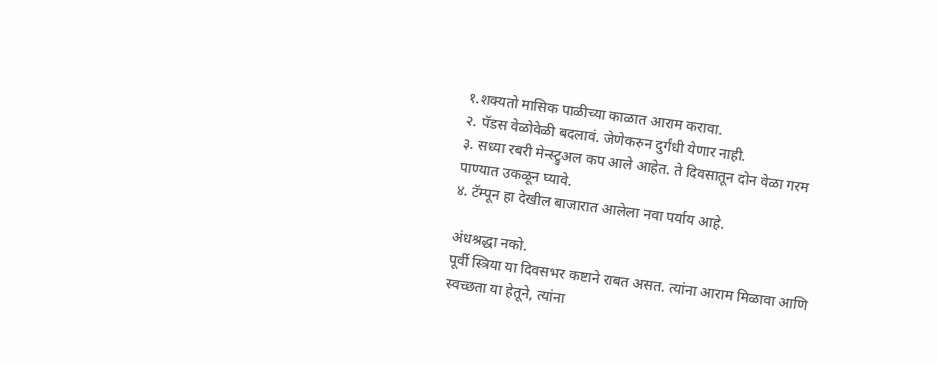१.शक्यतो मासिक पाळीच्या काळात आराम करावा.
२. पॅडस वेळोवेळी बदलावं. जेणेकरुन दुर्गंधी येणार नाही.
३. सध्या रबरी मेन्स्ट्रुअल कप आले आहेत. ते दिवसातून दोन वेळा गरम पाण्यात उकळून घ्यावे.
४. टॅम्पून हा देखील बाजारात आलेला नवा पर्याय आहे.

अंधश्रद्धा नको.
पूर्वी स्त्रिया या दिवसभर कष्टाने राबत असत. त्यांना आराम मिळावा आणि स्वच्छता या हेतूने, त्यांना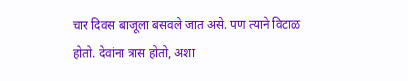चार दिवस बाजूला बसवले जात असे. पण त्याने विटाळ होतो. देवांना त्रास होतो, अशा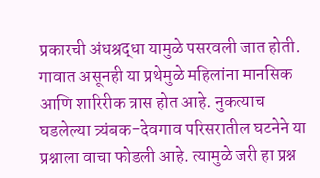प्रकारची अंधश्रद्धा यामुळे पसरवली जात होती. गावात असूनही या प्रथेमुळे महिलांना मानसिक आणि शारिरीक त्रास होत आहे. नुकत्याच घडलेल्या त्र्यंबक-देवगाव परिसरातील घटनेने या प्रश्नाला वाचा फोडली आहे. त्यामुळे जरी हा प्रश्न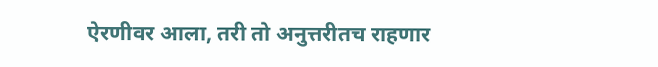ऐरणीवर आला, तरी तो अनुत्तरीतच राहणार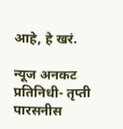आहे, हे खरं.

न्यूज अनकट प्रतिनिधी- तृप्ती पारसनीस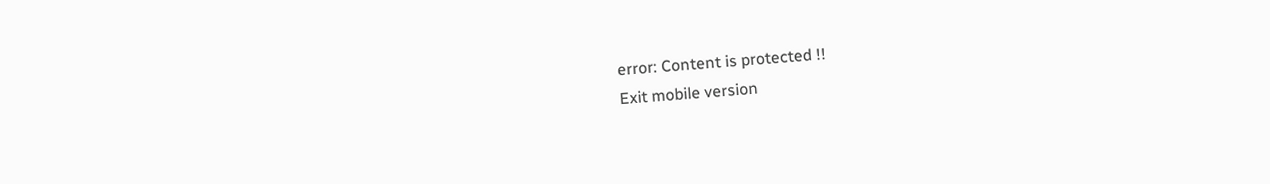error: Content is protected !!
Exit mobile version